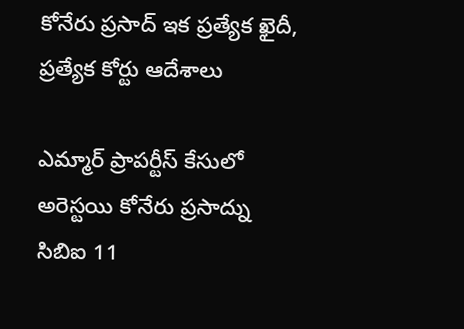కోనేరు ప్రసాద్ ఇక ప్రత్యేక ఖైదీ, ప్రత్యేక కోర్టు ఆదేశాలు

ఎమ్మార్ ప్రాపర్టీస్ కేసులో అరెస్టయి కోనేరు ప్రసాద్ను సిబిఐ 11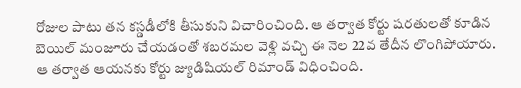రోజుల పాటు తన కస్డడీలోకి తీసుకుని విచారించింది. ఆ తర్వాత కోర్టు షరతులతో కూడిన బెయిల్ మంజూరు చేయడంతో శబరమల వెళ్లి వచ్చి ఈ నెల 22వ తేదీన లొంగిపోయారు. ఆ తర్వాత ఆయనకు కోర్టు జ్యుడిషియల్ రిమాండ్ విధించింది.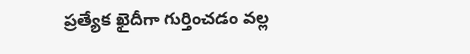ప్రత్యేక ఖైదీగా గుర్తించడం వల్ల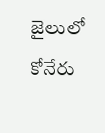జైలులో కోనేరు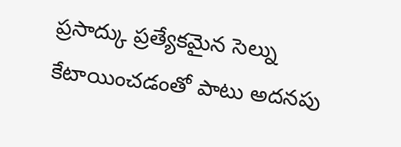ప్రసాద్కు ప్రత్యేకమైన సెల్ను కేటాయించడంతో పాటు అదనపు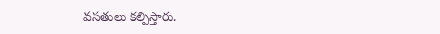వసతులు కల్పిస్తారు.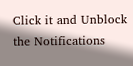Click it and Unblock the Notifications